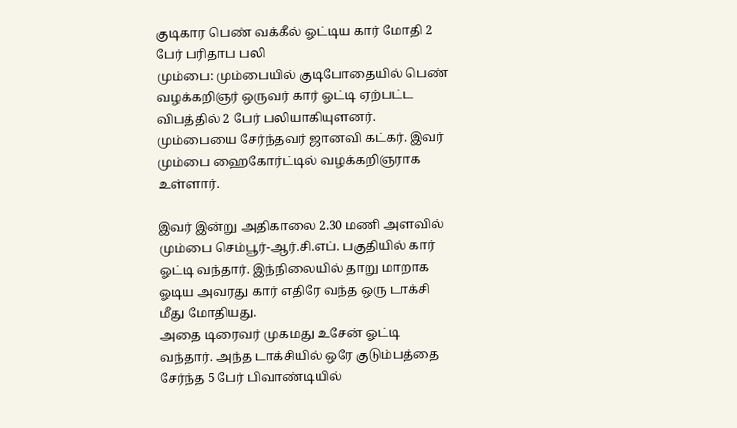குடிகார பெண் வக்கீல் ஓட்டிய கார் மோதி 2 பேர் பரிதாப பலி
மும்பை: மும்பையில் குடிபோதையில் பெண் வழக்கறிஞர் ஒருவர் கார் ஓட்டி ஏற்பட்ட விபத்தில் 2 பேர் பலியாகியுளனர்.
மும்பையை சேர்ந்தவர் ஜானவி கட்கர். இவர் மும்பை ஹைகோர்ட்டில் வழக்கறிஞராக உள்ளார்.

இவர் இன்று அதிகாலை 2.30 மணி அளவில் மும்பை செம்பூர்-ஆர்.சி.எப். பகுதியில் கார் ஓட்டி வந்தார். இந்நிலையில் தாறு மாறாக ஓடிய அவரது கார் எதிரே வந்த ஒரு டாக்சி மீது மோதியது.
அதை டிரைவர் முகமது உசேன் ஓட்டி வந்தார். அந்த டாக்சியில் ஒரே குடும்பத்தை சேர்ந்த 5 பேர் பிவாண்டியில்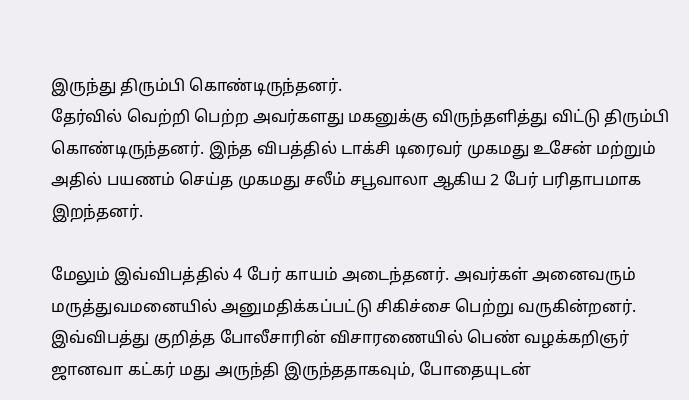இருந்து திரும்பி கொண்டிருந்தனர்.
தேர்வில் வெற்றி பெற்ற அவர்களது மகனுக்கு விருந்தளித்து விட்டு திரும்பி கொண்டிருந்தனர். இந்த விபத்தில் டாக்சி டிரைவர் முகமது உசேன் மற்றும் அதில் பயணம் செய்த முகமது சலீம் சபூவாலா ஆகிய 2 பேர் பரிதாபமாக இறந்தனர்.

மேலும் இவ்விபத்தில் 4 பேர் காயம் அடைந்தனர். அவர்கள் அனைவரும் மருத்துவமனையில் அனுமதிக்கப்பட்டு சிகிச்சை பெற்று வருகின்றனர்.
இவ்விபத்து குறித்த போலீசாரின் விசாரணையில் பெண் வழக்கறிஞர் ஜானவா கட்கர் மது அருந்தி இருந்ததாகவும், போதையுடன்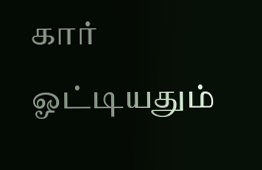கார் ஓட்டியதும்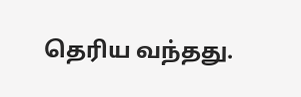தெரிய வந்தது.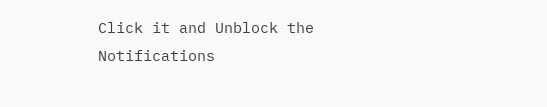Click it and Unblock the Notifications